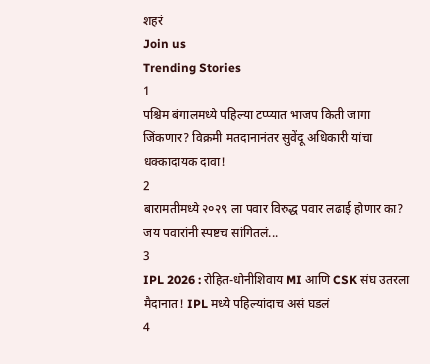शहरं
Join us
Trending Stories
1
पश्चिम बंगालमध्ये पहिल्या टप्प्यात भाजप किती जागा जिंकणार? विक्रमी मतदानानंतर सुवेंदू अधिकारी यांचा धक्कादायक दावा!
2
बारामतीमध्ये २०२९ ला पवार विरुद्ध पवार लढाई होणार का? जय पवारांनी स्पष्टच सांगितलं...
3
IPL 2026 : रोहित-धोनीशिवाय MI आणि CSK संघ उतरला मैदानात! IPL मध्ये पहिल्यांदाच असं घडलं
4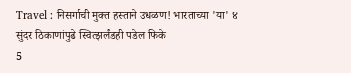Travel : निसर्गाची मुक्त हस्ताने उधळण! भारताच्या 'या' ४ सुंदर ठिकाणांपुढे स्वित्झर्लंडही पडेल फिके
5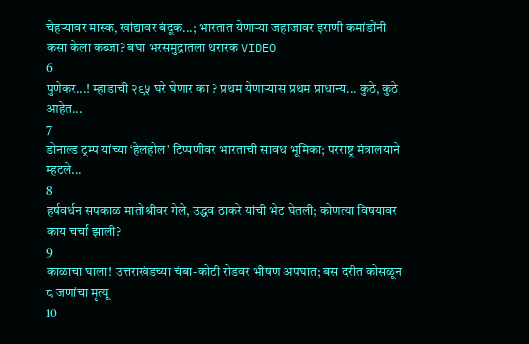चेहऱ्यावर मास्क, खांद्यावर बंदूक...; भारतात येणाऱ्या जहाजावर इराणी कमांडोंनी कसा केला कब्जा? बघा भरसमुद्रातला थरारक VIDEO
6
पुणेकर...! म्हाडाची २९५ घरे घेणार का ? प्रथम येणाऱ्यास प्रथम प्राधान्य... कुठे, कुठे आहेत...
7
डोनाल्ड ट्रम्प यांच्या ‘हेलहोल’ टिप्पणीवर भारताची सावध भूमिका; परराष्ट्र मंत्रालयाने म्हटले...
8
हर्षवर्धन सपकाळ मातोश्रीवर गेले, उद्धव ठाकरे यांची भेट घेतली; कोणत्या विषयावर काय चर्चा झाली?
9
काळाचा घाला! उत्तराखंडच्या चंबा-कोटी रोडवर भीषण अपघात; बस दरीत कोसळून ८ जणांचा मृत्यू
10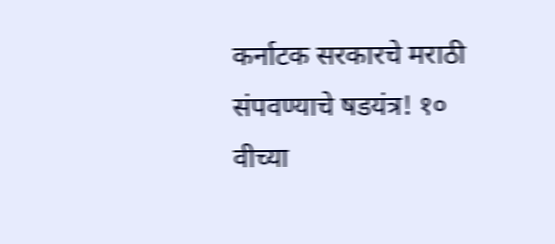कर्नाटक सरकारचे मराठी संपवण्याचे षडयंत्र! १० वीच्या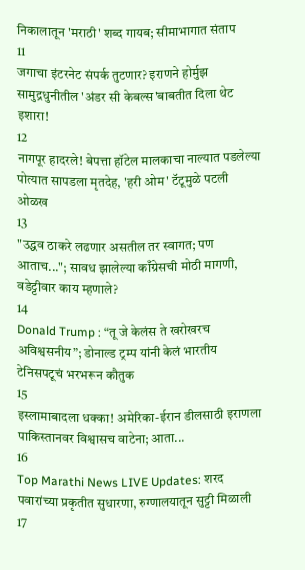निकालातून 'मराठी' शब्द गायब; सीमाभागात संताप
11
जगाचा इंटरनेट संपर्क तुटणार? इराणने होर्मुझ सामुद्रधुनीतील 'अंडर सी केबल्स'बाबतीत दिला थेट इशारा!
12
नागपूर हादरले! बेपत्ता हॉटेल मालकाचा नाल्यात पडलेल्या पोत्यात सापडला मृतदेह, 'हरी ओम' टॅटूमुळे पटली ओळख
13
"उद्धव ठाकरे लढणार असतील तर स्वागत; पण आताच..."; सावध झालेल्या काँग्रेसची मोठी मागणी, वडेट्टीवार काय म्हणाले?
14
Donald Trump : “तू जे केलंस ते खरोखरच अविश्वसनीय”; डोनाल्ड ट्रम्प यांनी केलं भारतीय टेनिसपटूचं भरभरून कौतुक
15
इस्लामाबादला धक्का! अमेरिका-ईरान डीलसाठी इराणला पाकिस्तानवर विश्वासच वाटेना; आता...
16
Top Marathi News LIVE Updates: शरद पवारांच्या प्रकृतीत सुधारणा, रुग्णालयातून सुट्टी मिळाली
17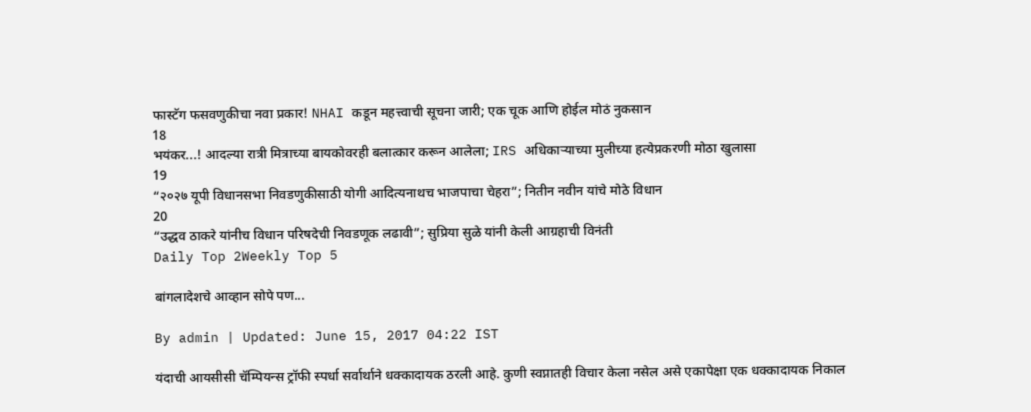फास्टॅग फसवणुकीचा नवा प्रकार! NHAI कडून महत्त्वाची सूचना जारी; एक चूक आणि होईल मोठं नुकसान
18
भयंकर...! आदल्या रात्री मित्राच्या बायकोवरही बलात्कार करून आलेला; IRS अधिकाऱ्याच्या मुलीच्या हत्येप्रकरणी मोठा खुलासा
19
“२०२७ यूपी विधानसभा निवडणुकीसाठी योगी आदित्यनाथच भाजपाचा चेहरा”; नितीन नवीन यांचे मोठे विधान
20
“उद्धव ठाकरे यांनीच विधान परिषदेची निवडणूक लढावी”; सुप्रिया सुळे यांनी केली आग्रहाची विनंती
Daily Top 2Weekly Top 5

बांगलादेशचे आव्हान सोपे पण...

By admin | Updated: June 15, 2017 04:22 IST

यंदाची आयसीसी चॅम्पियन्स ट्रॉफी स्पर्धा सर्वार्थाने धक्कादायक ठरली आहे. कुणी स्वप्नातही विचार केला नसेल असे एकापेक्षा एक धक्कादायक निकाल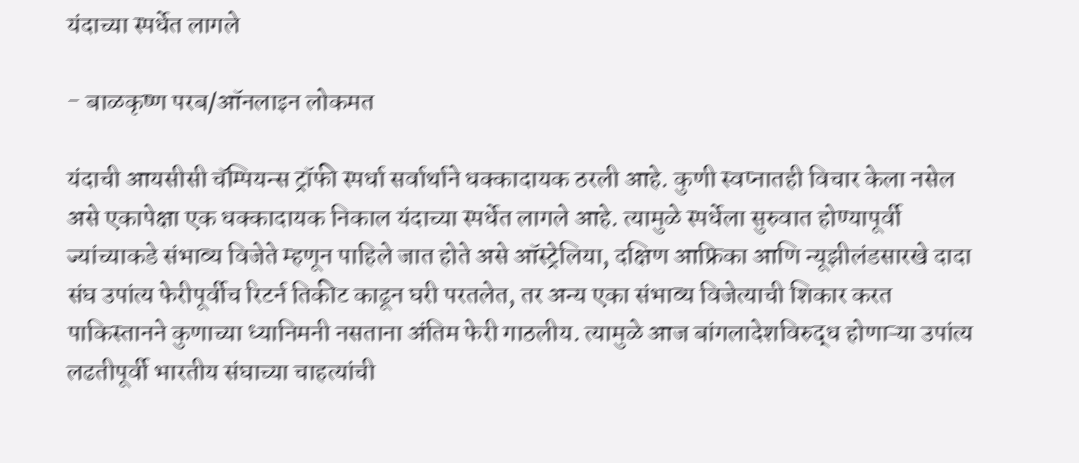यंदाच्या स्पर्धेत लागले

- बाळकृष्ण परब/ऑनलाइन लोकमत

यंदाची आयसीसी चॅम्पियन्स ट्रॉफी स्पर्धा सर्वार्थाने धक्कादायक ठरली आहे. कुणी स्वप्नातही विचार केला नसेल असे एकापेक्षा एक धक्कादायक निकाल यंदाच्या स्पर्धेत लागले आहे. त्यामुळे स्पर्धेला सुरुवात होण्यापूर्वी ज्यांच्याकडे संभाव्य विजेते म्हणून पाहिले जात होते असे ऑस्ट्रेलिया, दक्षिण आफ्रिका आणि न्यूझीलंडसारखे दादा संघ उपांत्य फेरीपूर्वीच रिटर्न तिकीट काढून घरी परतलेत, तर अन्य एका संभाव्य विजेत्याची शिकार करत पाकिस्तानने कुणाच्या ध्यानिमनी नसताना अंतिम फेरी गाठलीय. त्यामुळे आज बांगलादेशविरुद्ध होणाऱ्या उपांत्य लढतीपूर्वी भारतीय संघाच्या चाहत्यांची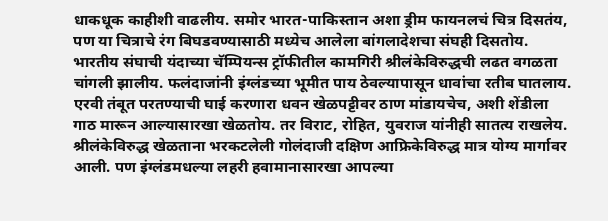धाकधूक काहीशी वाढलीय. समोर भारत-पाकिस्तान अशा ड्रीम फायनलचं चित्र दिसतंय, पण या चित्राचे रंग बिघडवण्यासाठी मध्येच आलेला बांगलादेशचा संघही दिसतोय.
भारतीय संघाची यंदाच्या चॅम्पियन्स ट्रॉफीतील कामगिरी श्रीलंकेविरुद्धची लढत वगळता चांगली झालीय. फलंदाजांनी इंग्लंडच्या भूमीत पाय ठेवल्यापासून धावांचा रतीब घातलाय. एरवी तंबूत परतण्याची घाई करणारा धवन खेळपट्टीवर ठाण मांडायचेच, अशी शेंडीला गाठ मारून आल्यासारखा खेळतोय. तर विराट, रोहित, युवराज यांनीही सातत्य राखलेय. श्रीलंकेविरुद्ध खेळताना भरकटलेली गोलंदाजी दक्षिण आफ्रिकेविरुद्ध मात्र योग्य मार्गावर आली. पण इंग्लंडमधल्या लहरी हवामानासारखा आपल्या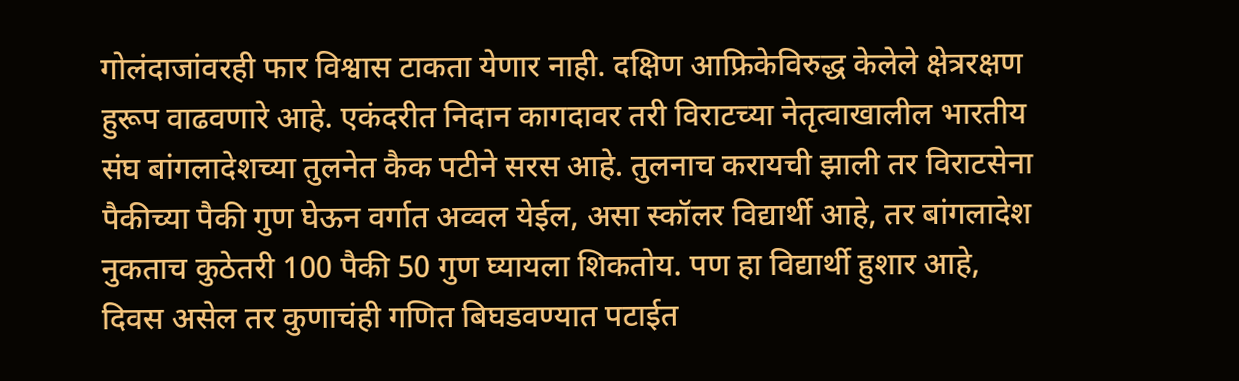गोलंदाजांवरही फार विश्वास टाकता येणार नाही. दक्षिण आफ्रिकेविरुद्ध केलेले क्षेत्ररक्षण हुरूप वाढवणारे आहे. एकंदरीत निदान कागदावर तरी विराटच्या नेतृत्वाखालील भारतीय संघ बांगलादेशच्या तुलनेत कैक पटीने सरस आहे. तुलनाच करायची झाली तर विराटसेना पैकीच्या पैकी गुण घेऊन वर्गात अव्वल येईल, असा स्कॉलर विद्यार्थी आहे, तर बांगलादेश नुकताच कुठेतरी 100 पैकी 50 गुण घ्यायला शिकतोय. पण हा विद्यार्थी हुशार आहे, दिवस असेल तर कुणाचंही गणित बिघडवण्यात पटाईत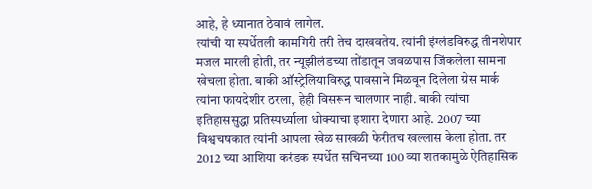आहे, हे ध्यानात ठेवावं लागेल.
त्यांची या स्पर्धेतली कामगिरी तरी तेच दाखवतेय. त्यांनी इंग्लंडविरुद्ध तीनशेपार मजल मारली होती, तर न्यूझीलंडच्या तोंडातून जवळपास जिंकलेला सामना खेचला होता. बाकी ऑस्ट्रेलियाविरुद्ध पावसाने मिळवून दिलेला ग्रेस मार्क त्यांना फायदेशीर ठरला, हेही विसरून चालणार नाही. बाकी त्यांचा इतिहाससुद्धा प्रतिस्पर्ध्याला धोक्याचा इशारा देणारा आहे. 2007 च्या विश्वचषकात त्यांनी आपला खेळ साखळी फेरीतच खल्लास केला होता. तर 2012 च्या आशिया करंडक स्पर्धेत सचिनच्या 100 व्या शतकामुळे ऐतिहासिक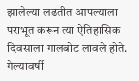झालेल्या लढतीत आपल्याला पराभूत करून त्या ऐतिहासिक दिवसाला गालबोट लावले होते. गेल्यावर्षी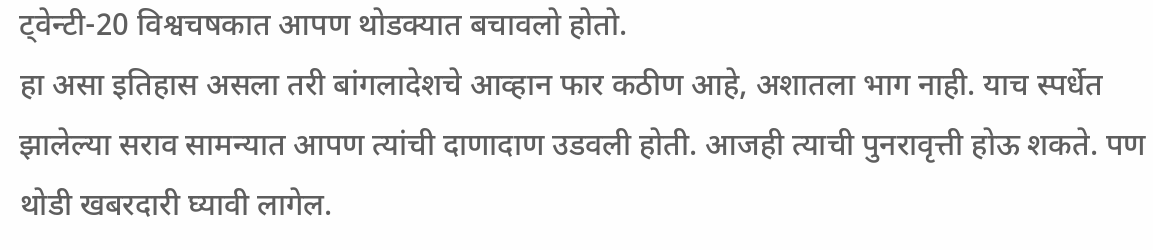ट्वेन्टी-20 विश्वचषकात आपण थोडक्यात बचावलो होतो.
हा असा इतिहास असला तरी बांगलादेशचे आव्हान फार कठीण आहे, अशातला भाग नाही. याच स्पर्धेत झालेल्या सराव सामन्यात आपण त्यांची दाणादाण उडवली होती. आजही त्याची पुनरावृत्ती होऊ शकते. पण थोडी खबरदारी घ्यावी लागेल.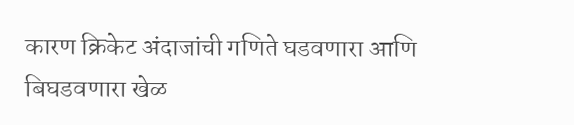कारण क्रिकेट अंदाजांची गणिते घडवणारा आणि बिघडवणारा खेळ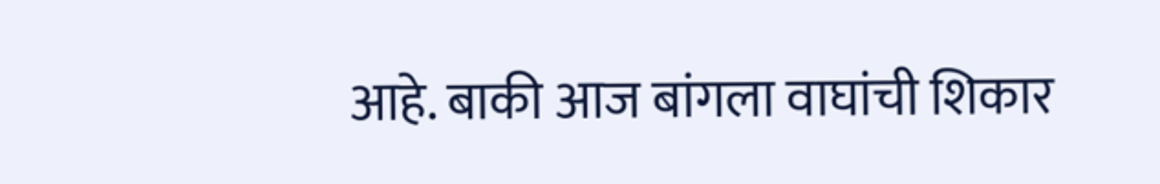आहे. बाकी आज बांगला वाघांची शिकार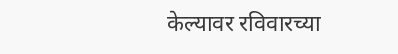केल्यावर रविवारच्या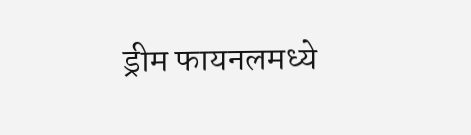ड्रीम फायनलमध्ये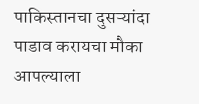पाकिस्तानचा दुसऱ्यांदा पाडाव करायचा मौका आपल्याला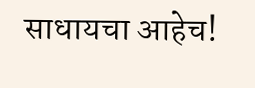साधायचा आहेच!